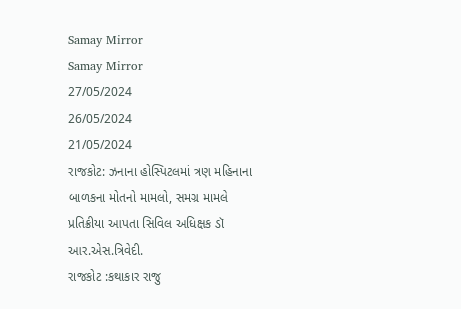Samay Mirror
Samay Mirror
27/05/2024
26/05/2024
21/05/2024
રાજકોટ: ઝનાના હોસ્પિટલમાં ત્રણ મહિનાના બાળકના મોતનો મામલો, સમગ્ર મામલે પ્રતિક્રીયા આપતા સિવિલ અધિક્ષક ડૉ આર.એસ.ત્રિવેદી.
રાજકોટ :કથાકાર રાજુ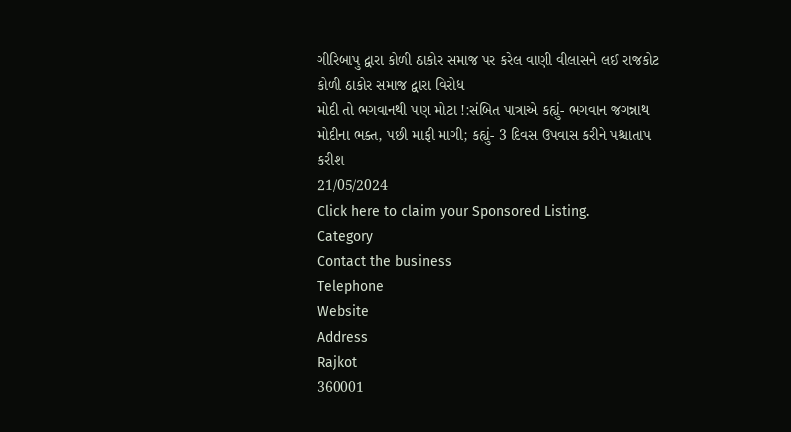ગીરિબાપુ દ્વારા કોળી ઠાકોર સમાજ પર કરેલ વાણી વીલાસને લઈ રાજકોટ કોળી ઠાકોર સમાજ દ્વારા વિરોધ
મોદી તો ભગવાનથી પણ મોટા !:સંબિત પાત્રાએ કહ્યું- ભગવાન જગન્નાથ મોદીના ભક્ત, પછી માફી માગી; કહ્યું- 3 દિવસ ઉપવાસ કરીને પશ્ચાતાપ કરીશ
21/05/2024
Click here to claim your Sponsored Listing.
Category
Contact the business
Telephone
Website
Address
Rajkot
360001